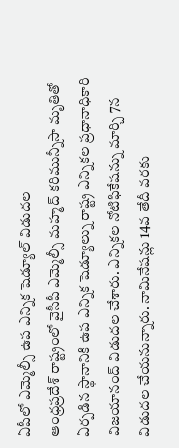ఏపీలో ఎమ్మెల్సీ ఉప ఎన్నిక షెడ్యూల్ విడుదల
ఆంధ్రప్రదేశ్ రాష్ట్రంలో వైసీపీ ఎమ్మెల్సీ మహ్మద్ కరిమున్నీసా మృతితో ఏర్పడిన స్థానానికి ఉప ఎన్నిక షెడ్యూల్ను రాష్ట్ర ఎన్నికల ప్రధానాధికారి విజయానంద్ విడుదల చేశారు. ఎన్నికల నోటిఫికేషన్ను మార్చి 7న విడుదల చేయనున్నారు. నామినేషన్లు 14వ తేదీ వరకు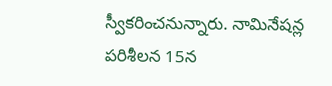స్వీకరించనున్నారు. నామినేషన్ల పరిశీలన 15న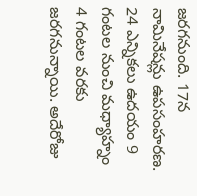జరగనుంది. 17న నామినేషన్లు ఉపసంహరణ. 24 ఎన్నికలు ఉదయం 9 గంటల నుంచి మధ్యాహ్నం 4 గంటల వరకు జరగనున్నాయి. అదేరోజు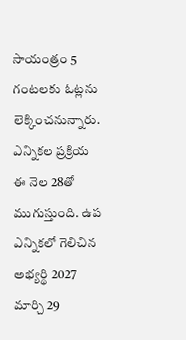సాయంత్రం 5 గంటలకు ఓట్లను లెక్కించనున్నారు. ఎన్నికల ప్రక్రియ ఈ నెల 28తో ముగుస్తుంది. ఉప ఎన్నికలో గెలిచిన అభ్యర్థి 2027 మార్చి 29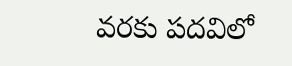వరకు పదవిలో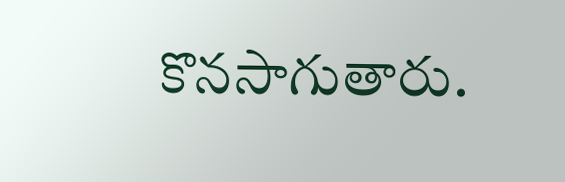కొనసాగుతారు.